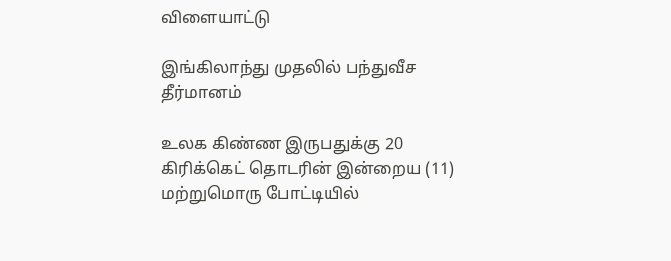விளையாட்டு

இங்கிலாந்து முதலில் பந்துவீச தீர்மானம்

உலக கிண்ண இருபதுக்கு 20 கிரிக்கெட் தொடரின் இன்றைய (11) மற்றுமொரு போட்டியில்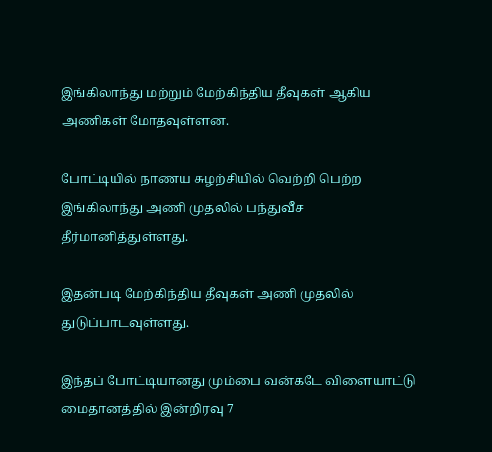இங்கிலாந்து மற்றும் மேற்கிந்திய தீவுகள் ஆகிய அணிகள் மோதவுள்ளன.

போட்டியில் நாணய சுழற்சியில் வெற்றி பெற்ற இங்கிலாந்து அணி முதலில் பந்துவீச தீர்மானித்துள்ளது.

இதன்படி மேற்கிந்திய தீவுகள் அணி முதலில் துடுப்பாடவுள்ளது.

இந்தப் போட்டியானது மும்பை வன்கடே விளையாட்டு மைதானத்தில் இன்றிரவு 7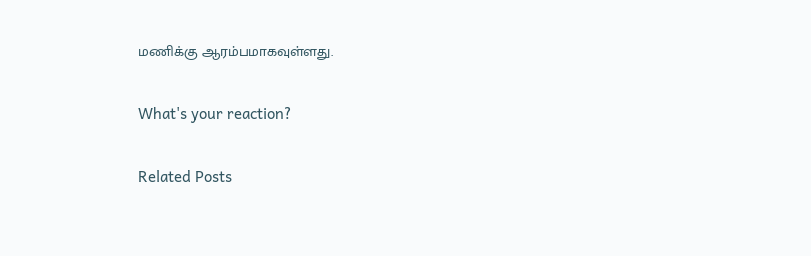மணிக்கு ஆரம்பமாகவுள்ளது.

What's your reaction?

Related Posts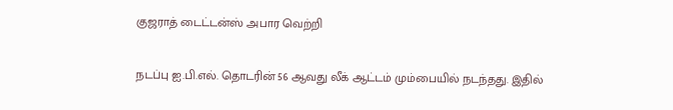குஜராத் டைட்டன்ஸ் அபார வெற்றி

நடப்பு ஐ.பி.எல். தொடரின் 56 ஆவது லீக் ஆட்டம் மும்பையில் நடந்தது. இதில்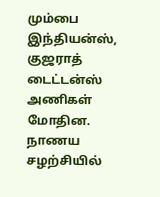மும்பை இந்தியன்ஸ், குஜராத் டைட்டன்ஸ் அணிகள் மோதின. நாணய சழற்சியில்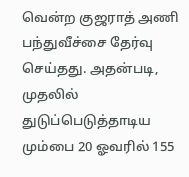வென்ற குஜராத் அணி பந்துவீச்சை தேர்வு செய்தது. அதன்படி, முதலில் துடுப்பெடுத்தாடிய மும்பை 20 ஓவரில் 155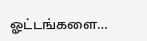ஓட்டங்களை…